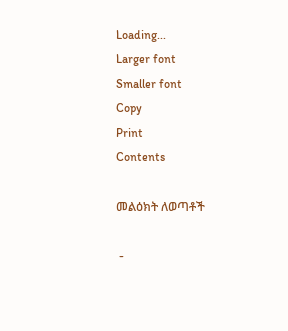Loading...
Larger font
Smaller font
Copy
Print
Contents

መልዕክት ለወጣቶች

 -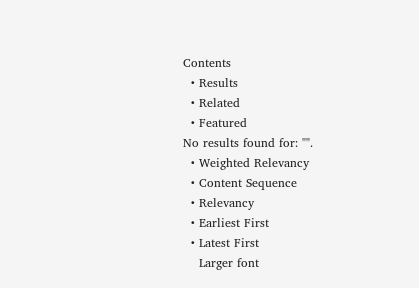Contents
  • Results
  • Related
  • Featured
No results found for: "".
  • Weighted Relevancy
  • Content Sequence
  • Relevancy
  • Earliest First
  • Latest First
    Larger font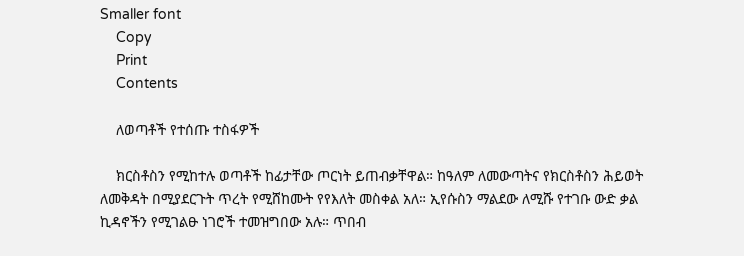Smaller font
    Copy
    Print
    Contents

    ለወጣቶች የተሰጡ ተስፋዎች

    ክርስቶስን የሚከተሉ ወጣቶች ከፊታቸው ጦርነት ይጠብቃቸዋል። ከዓለም ለመውጣትና የክርስቶስን ሕይወት ለመቅዳት በሚያደርጉት ጥረት የሚሸከሙት የየእለት መስቀል አለ። ኢየሱስን ማልደው ለሚሹ የተገቡ ውድ ቃል ኪዳኖችን የሚገልፁ ነገሮች ተመዝግበው አሉ። ጥበብ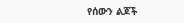የሰውን ልጆች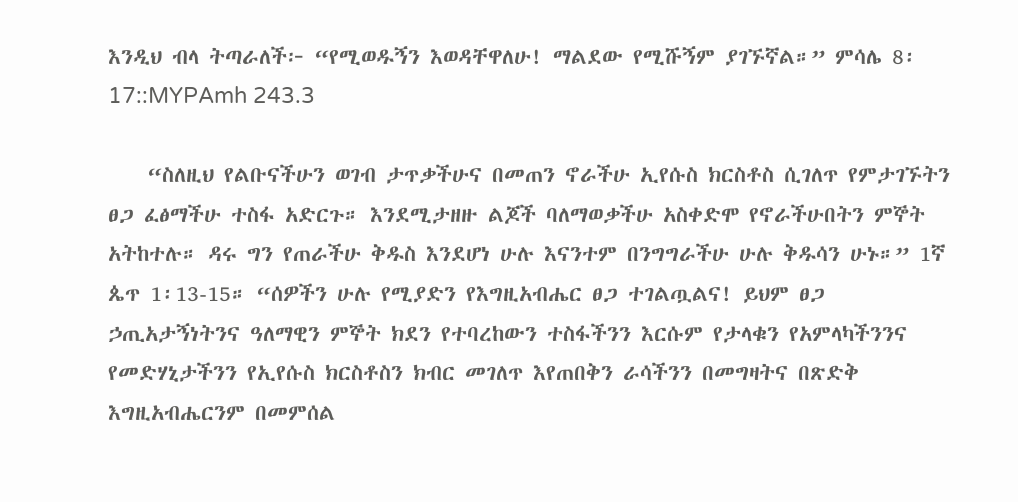እንዲህ ብላ ትጣራለች፦ “የሚወዱኝን እወዳቸዋለሁ! ማልደው የሚሹኝም ያገኙኛል።” ምሳሌ 8፡17::MYPAmh 243.3

    “ስለዚህ የልቡናችሁን ወገብ ታጥቃችሁና በመጠን ኖራችሁ ኢየሱስ ክርስቶስ ሲገለጥ የምታገኙትን ፀጋ ፈፅማችሁ ተስፋ አድርጉ። እንደሚታዘዙ ልጆች ባለማወቃችሁ አስቀድሞ የኖራችሁበትን ምኞት አትከተሉ። ዳሩ ግን የጠራችሁ ቅዱስ እንደሆነ ሁሉ እናንተም በንግግራችሁ ሁሉ ቅዱሳን ሁኑ።” 1ኛ ጴጥ 1፡13-15። “ሰዎችን ሁሉ የሚያድን የእግዚአብሔር ፀጋ ተገልጧልና! ይህም ፀጋ ኃጢአታኝነትንና ዓለማዊን ምኞት ክደን የተባረከውን ተስፋችንን እርሱም የታላቁን የአምላካችንንና የመድሃኒታችንን የኢየሱስ ክርስቶስን ክብር መገለጥ እየጠበቅን ራሳችንን በመግዛትና በጽድቅ እግዚአብሔርንም በመምሰል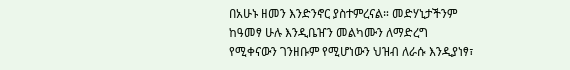በአሁኑ ዘመን እንድንኖር ያስተምረናል። መድሃኒታችንም ከዓመፃ ሁሉ እንዲቤዠን መልካሙን ለማድረግ የሚቀናውን ገንዘቡም የሚሆነውን ህዝብ ለራሱ እንዲያነፃ፣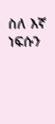ስለ እኛ ነፍሱን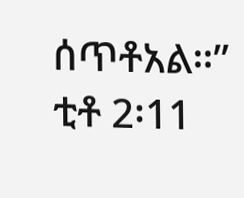ሰጥቶአል።” ቲቶ 2፡11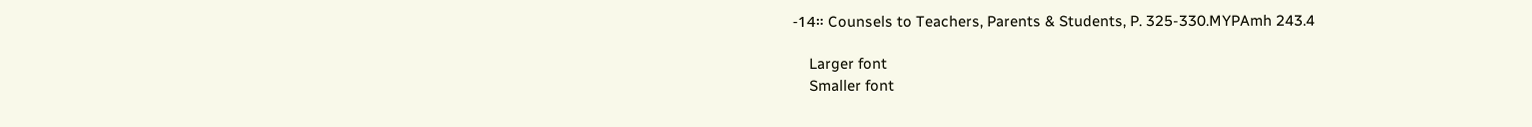-14። Counsels to Teachers, Parents & Students, P. 325-330.MYPAmh 243.4

    Larger font
    Smaller font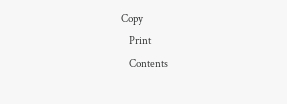Copy
    Print
    Contents